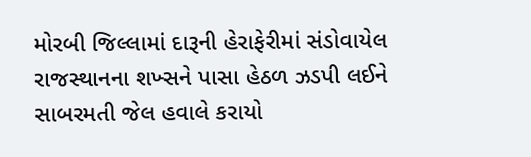મોરબી જિલ્લામાં દારૂની હેરાફેરીમાં સંડોવાયેલ રાજસ્થાનના શખ્સને પાસા હેઠળ ઝડપી લઈને સાબરમતી જેલ હવાલે કરાયો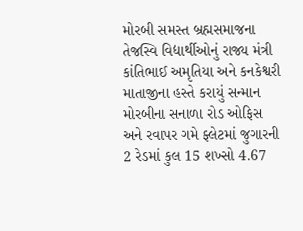મોરબી સમસ્ત બ્રહ્મસમાજના તેજસ્વિ વિદ્યાર્થીઓનું રાજ્ય મંત્રી કાંતિભાઈ અમૃતિયા અને કનકેશ્વરી માતાજીના હસ્તે કરાયું સન્માન મોરબીના સનાળા રોડ ઓફિસ અને રવાપર ગમે ફ્લેટમાં જુગારની 2 રેડમાં કુલ 15 શખ્સો 4.67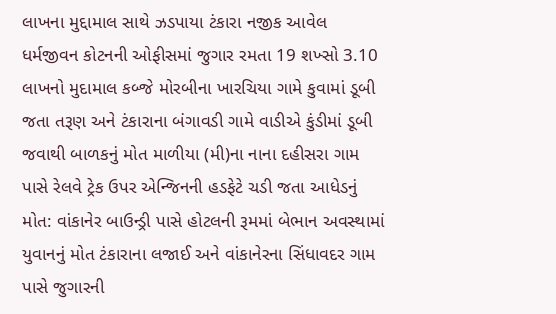લાખના મુદ્દામાલ સાથે ઝડપાયા ટંકારા નજીક આવેલ ધર્મજીવન કોટનની ઓફીસમાં જુગાર રમતા 19 શખ્સો 3.10 લાખનો મુદામાલ કબ્જે મોરબીના ખારચિયા ગામે કુવામાં ડૂબી જતા તરૂણ અને ટંકારાના બંગાવડી ગામે વાડીએ કુંડીમાં ડૂબી જવાથી બાળકનું મોત માળીયા (મી)ના નાના દહીસરા ગામ પાસે રેલવે ટ્રેક ઉપર એન્જિનની હડફેટે ચડી જતા આધેડનું મોત: વાંકાનેર બાઉન્ડ્રી પાસે હોટલની રૂમમાં બેભાન અવસ્થામાં યુવાનનું મોત ટંકારાના લજાઈ અને વાંકાનેરના સિંધાવદર ગામ પાસે જુગારની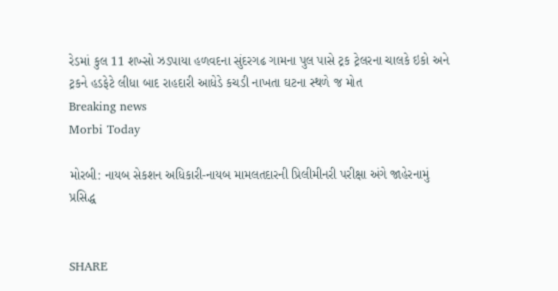રેડમાં કુલ 11 શખ્સો ઝડપાયા હળવદના સુંદરગઢ ગામના પુલ પાસે ટ્રક ટ્રેલરના ચાલકે ઇકો અને ટ્રકને હડફેટે લીધા બાદ રાહદારી આધેડે કચડી નાખતા ઘટના સ્થળે જ મોત
Breaking news
Morbi Today

મોરબી: નાયબ સેકશન અધિકારી-નાયબ મામલતદારની પ્રિલીમીનરી પરીક્ષા અંગે જાહેરનામું પ્રસિદ્ધ


SHARE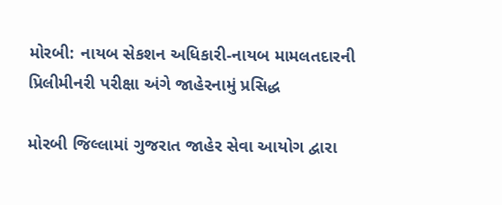મોરબી: નાયબ સેકશન અધિકારી-નાયબ મામલતદારની પ્રિલીમીનરી પરીક્ષા અંગે જાહેરનામું પ્રસિદ્ધ

મોરબી જિલ્લામાં ગુજરાત જાહેર સેવા આયોગ દ્વારા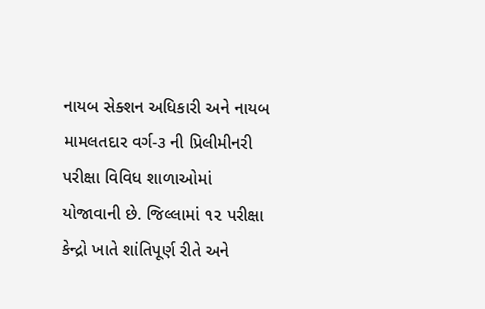નાયબ સેક્શન અધિકારી અને નાયબ મામલતદાર વર્ગ-૩ ની પ્રિલીમીનરી પરીક્ષા વિવિધ શાળાઓમાં યોજાવાની છે. જિલ્લામાં ૧૨ પરીક્ષા કેન્દ્રો ખાતે શાંતિપૂર્ણ રીતે અને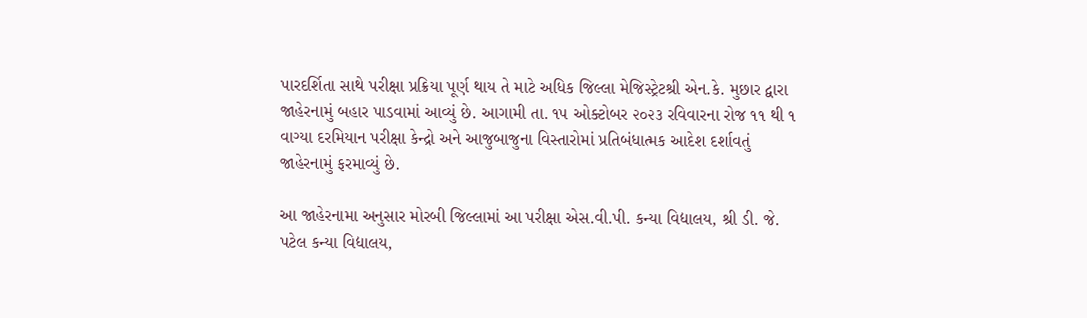પારદર્શિતા સાથે પરીક્ષા પ્રક્રિયા પૂર્ણ થાય તે માટે અધિક જિલ્લા મેજિસ્ટ્રેટશ્રી એન.કે. મુછાર દ્વારા જાહેરનામું બહાર પાડવામાં આવ્યું છે. આગામી તા. ૧૫ ઓક્ટોબર ૨૦૨૩ રવિવારના રોજ ૧૧ થી ૧ વાગ્યા દરમિયાન પરીક્ષા કેન્દ્રો અને આજુબાજુના વિસ્તારોમાં પ્રતિબંધાત્મક આદેશ દર્શાવતું જાહેરનામું ફરમાવ્યું છે.

આ જાહેરનામા અનુસાર મોરબી જિલ્લામાં આ પરીક્ષા એસ.વી.પી. કન્યા વિદ્યાલય, શ્રી ડી. જે. પટેલ કન્યા વિદ્યાલય,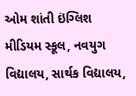ઓમ શાંતી ઇંગ્લિશ મીડિયમ સ્કૂલ, નવયુગ વિદ્યાલય, સાર્થક વિદ્યાલય,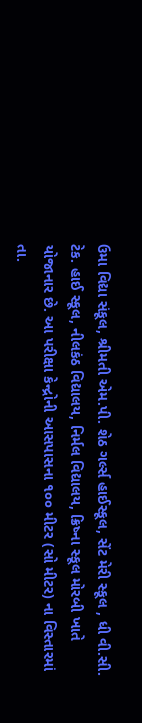ઉમા વિદ્યા સંકૂલ, શ્રીમતી એમ.પી. શેઠ ગર્લ્સ હાઈસ્કૂલ, સેંટ મેરી સ્કૂલ , ધી વી.સી. ટેક. હાઈ સ્કૂલ, નીલકંઠ વિદ્યાલય, નિર્મલ વિદ્યાલય, ક્રિષ્ના સ્કૂલ મોરબી ખાતે યોજાનાર છે. આ પરીક્ષા કેન્દ્રોની આસપાસના ૧૦૦ મીટર (સો મીટર) ના વિસ્તારમાં તા.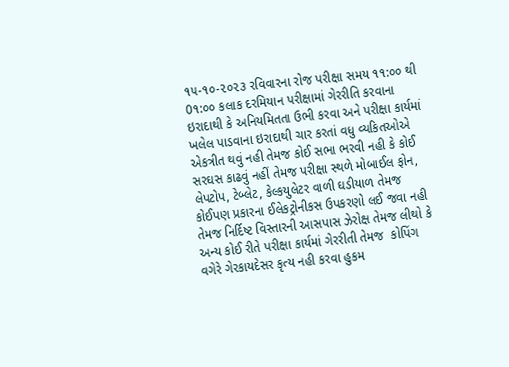૧૫-૧૦-૨૦૨૩ રવિવારના રોજ પરીક્ષા સમય ૧૧:૦૦ થી 0૧:૦૦ કલાક દરમિયાન પરીક્ષામાં ગેરરીતિ કરવાના ઇરાદાથી કે અનિયમિતતા ઉભી કરવા અને પરીક્ષા કાર્યમાં ખલેલ પાડવાના ઇરાદાથી ચાર કરતાં વધુ વ્યકિતઓએ એકત્રીત થવું નહી તેમજ કોઈ સભા ભરવી નહી કે કોઈ સરઘસ કાઢવું નહીં તેમજ પરીક્ષા સ્થળે મોબાઈલ ફોન,  લેપટોપ, ટેબ્લેટ, કેલ્કયુલેટર વાળી ઘડીયાળ તેમજ કોઈપણ પ્રકારના ઈલેકટ્રોનીકસ ઉપકરણો લઈ જવા નહી તેમજ નિર્દિષ્ટ વિસ્તારની આસપાસ ઝેરોક્ષ તેમજ લીથો કે અન્ય કોઈ રીતે પરીક્ષા કાર્યમાં ગેરરીતી તેમજ  કોપિંગ વગેરે ગેરકાયદેસર કૃત્ય નહી કરવા હુકમ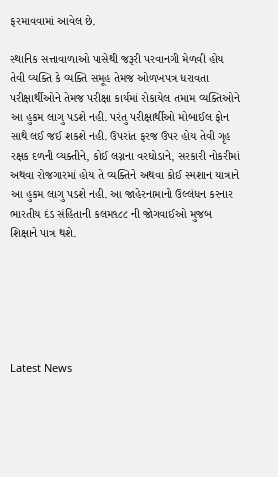ફરમાવવામાં આવેલ છે.

સ્થાનિક સત્તાવાળાઓ પાસેથી જરૂરી પરવાનગી મેળવી હોય તેવી વ્યક્તિ કે વ્યક્તિ સમૂહ તેમજ ઓળખપત્ર ધરાવતા પરીક્ષાર્થીઓને તેમજ પરીક્ષા કાર્યમાં રોકાયેલ તમામ વ્યક્તિઓને આ હુકમ લાગુ પડશે નહી. પરંતુ પરીક્ષાર્થીઓ મોબાઈલ ફોન સાથે લઈ જઈ શકશે નહી. ઉપરાંત ફરજ ઉપર હોય તેવી ગૃહ રક્ષક દળની વ્યક્તીને, કોઈ લગ્નના વરઘોડાને, સરકારી નોકરીમાં અથવા રોજગારમાં હોય તે વ્યક્તિને અથવા કોઈ સ્મશાન યાત્રાને આ હુકમ લાગુ પડશે નહી. આ જાહેરનામાનો ઉલ્લંધન કરનાર ભારતીય દંડ સંહિતાની કલમ૧૮૮ ની જોગવાઈઓ મુજબ શિક્ષાને પાત્ર થશે.






Latest News